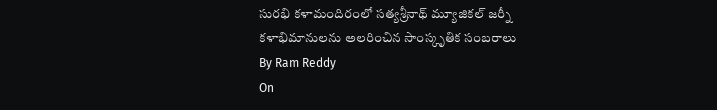సురభి కళామందిరంలో సత్యశ్రీనాథ్ మ్యూజికల్ జర్నీ
కళాభిమానులను అలరించిన సాంస్కృతిక సంబరాలు
By Ram Reddy
On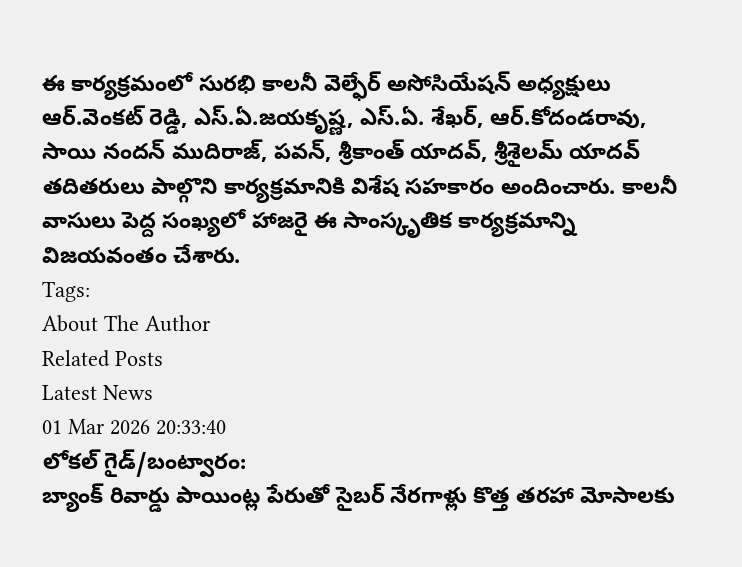ఈ కార్యక్రమంలో సురభి కాలనీ వెల్ఫేర్ అసోసియేషన్ అధ్యక్షులు ఆర్.వెంకట్ రెడ్డి, ఎస్.ఏ.జయకృష్ణ, ఎస్.ఏ. శేఖర్, ఆర్.కోదండరావు, సాయి నందన్ ముదిరాజ్, పవన్, శ్రీకాంత్ యాదవ్, శ్రీశైలమ్ యాదవ్ తదితరులు పాల్గొని కార్యక్రమానికి విశేష సహకారం అందించారు. కాలనీ వాసులు పెద్ద సంఖ్యలో హాజరై ఈ సాంస్కృతిక కార్యక్రమాన్ని విజయవంతం చేశారు.
Tags:
About The Author
Related Posts
Latest News
01 Mar 2026 20:33:40
లోకల్ గైడ్/బంట్వారం:
బ్యాంక్ రివార్డు పాయింట్ల పేరుతో సైబర్ నేరగాళ్లు కొత్త తరహా మోసాలకు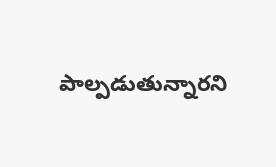పాల్పడుతున్నారని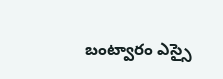బంట్వారం ఎస్సై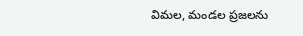విమల, మండల ప్రజలను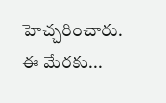హెచ్చరించారు. ఈ మేరకు...